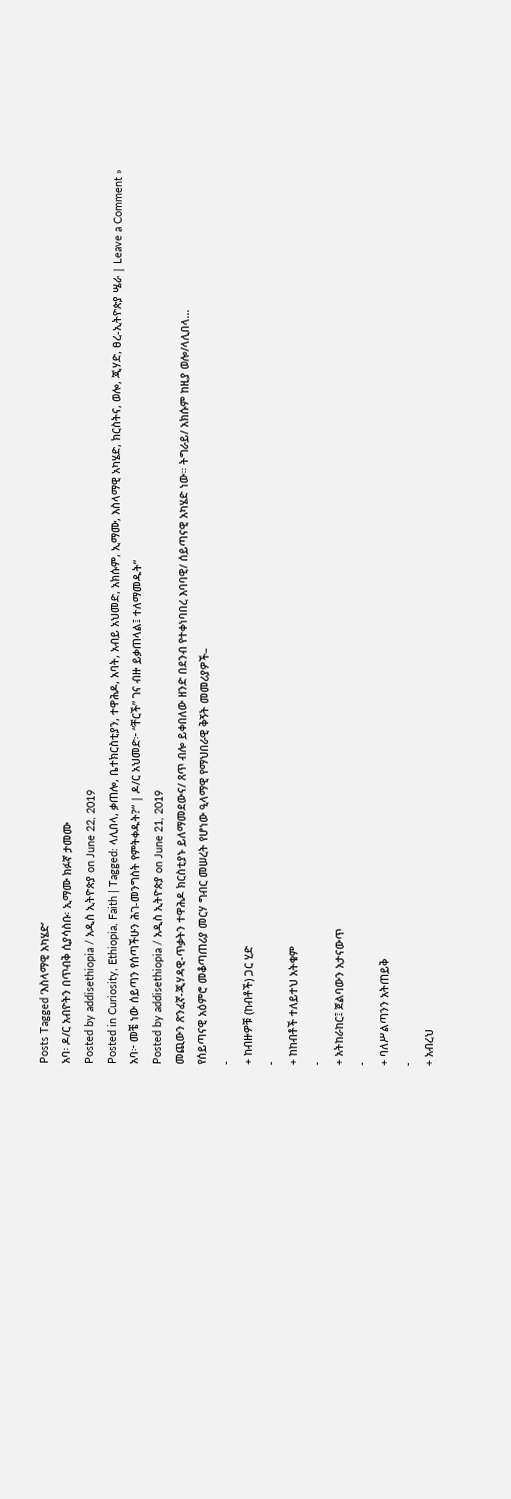Posts Tagged ‘እስላማዊ አካሄድ’
አባ፡ ዶ/ር አብዮትን በጥብቅ ሲያሳስቡ፡ ኢማሙ ክፉኛ ታመሙ
Posted by addisethiopia / አዲስ ኢትዮጵያ on June 22, 2019
Posted in Curiosity, Ethiopia, Faith | Tagged: ላሊበላ, ቃጠሎ, ቤተክርስቲያን, ተዋሕዶ, አባት, አብይ አህመድ, አክሱም, ኢማሙ, እስላማዊ አካሄድ, ክርስትና, ወሎ, ጂሃድ, ፀረ-ኢትዮጵያ ሤራ | Leave a Comment »
አባ፦ መቼ ነው ሰይጣን የሰጣችሁን ሕገ-መንግስት የምትቀዱት?“ | ዶ/ር አህመድ፦ “ቸርች” ገና ብዙ ይቃጠላል፤ ተለማመዱት”
Posted by addisethiopia / አዲስ ኢትዮጵያ on June 21, 2019
መጪውን ጽንፈኛ-ጂሃዳዊ-ጥቃትን ተዋሕዶ ክርስቲያኑ ይለማመደውና/ ጸጥ ብሎ ይቀበለው ዘንድ በደንብ የተቀነባበረ እባባዊ/ ሰይጣናዊ አካሄድ ነው። ትግራይ/ አክሱም ከዚያ ወሎ/ላሊበላ…
የሰይጣናዊ አዕምሮ መቆጣጠሪያ መርሃ ግብር መሠረት የሆነው ዒላማዊ የማህበራዊ ቅኝት መመሪያዎች–
-
+ ከብዙዎቹ (ከብቶች) ጋር ሂድ
-
+ ከከብቶች ተለይተህ አትቁም
-
+ አትከራከር፤ ጀልባውን አታናውጥ
-
+ ባለሥልጣንን አትጠይቅ
-
+ አብረህ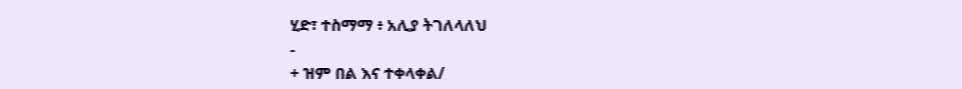ሂድ፣ ተስማማ ፥ አሊያ ትገለላለህ
-
+ ዝም በል እና ተቀላቀል/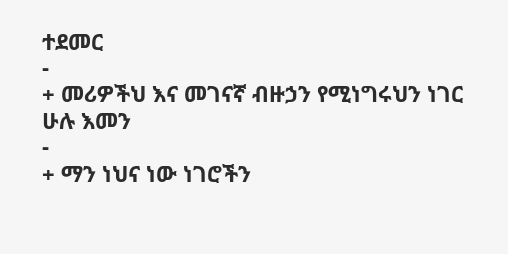ተደመር
-
+ መሪዎችህ እና መገናኛ ብዙኃን የሚነግሩህን ነገር ሁሉ እመን
-
+ ማን ነህና ነው ነገሮችን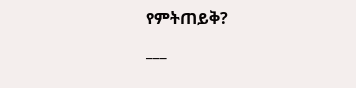የምትጠይቅ?
___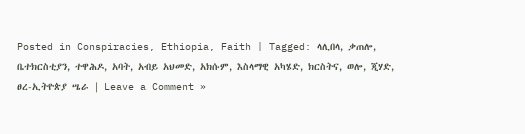Posted in Conspiracies, Ethiopia, Faith | Tagged: ላሊበላ, ቃጠሎ, ቤተክርስቲያን, ተዋሕዶ, አባት, አብይ አህመድ, አክሱም, እስላማዊ አካሄድ, ክርስትና, ወሎ, ጂሃድ, ፀረ-ኢትዮጵያ ሤራ | Leave a Comment »